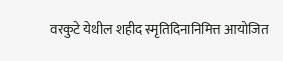वरकुटे येथील शहीद स्मृतिदिनानिमित्त आयोजित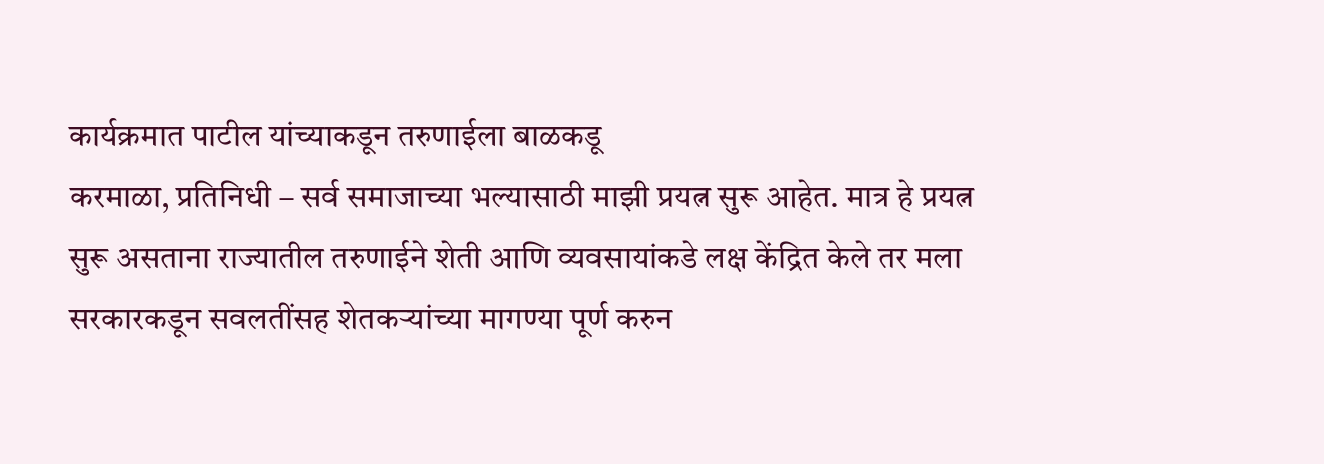कार्यक्रमात पाटील यांच्याकडून तरुणाईला बाळकडू
करमाळा, प्रतिनिधी – सर्व समाजाच्या भल्यासाठी माझी प्रयत्न सुरू आहेत. मात्र हे प्रयत्न सुरू असताना राज्यातील तरुणाईने शेती आणि व्यवसायांकडे लक्ष केंद्रित केले तर मला सरकारकडून सवलतींसह शेतकऱ्यांच्या मागण्या पूर्ण करुन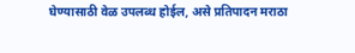घेण्यासाठी वेळ उपलब्ध होईल, असे प्रतिपादन मराठा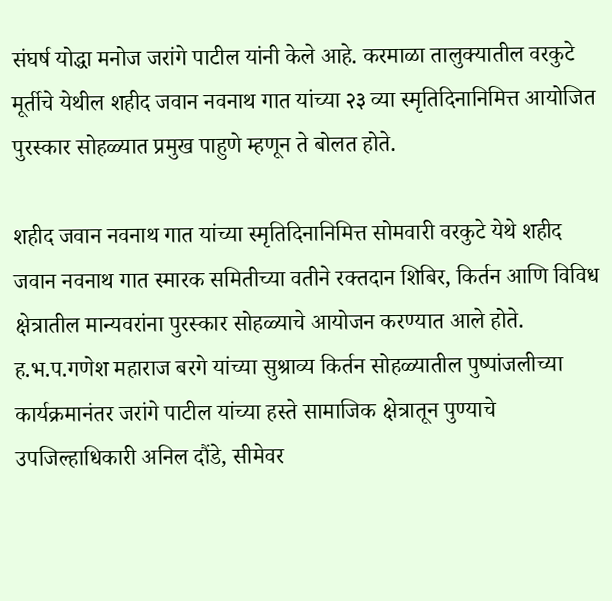संघर्ष योद्धा मनोज जरांगे पाटील यांनी केले आहे. करमाळा तालुक्यातील वरकुटे मूर्तीचे येथील शहीद जवान नवनाथ गात यांच्या २३ व्या स्मृतिदिनानिमित्त आयोजित पुरस्कार सोहळ्यात प्रमुख पाहुणे म्हणून ते बोलत होते.

शहीद जवान नवनाथ गात यांच्या स्मृतिदिनानिमित्त सोमवारी वरकुटे येथे शहीद जवान नवनाथ गात स्मारक समितीच्या वतीने रक्तदान शिबिर, किर्तन आणि विविध क्षेत्रातील मान्यवरांना पुरस्कार सोहळ्याचे आयोजन करण्यात आले होते. ह.भ.प.गणेश महाराज बरगे यांच्या सुश्राव्य किर्तन सोहळ्यातील पुष्पांजलीच्या कार्यक्रमानंतर जरांगे पाटील यांच्या हस्ते सामाजिक क्षेत्रातून पुण्याचे उपजिल्हाधिकारी अनिल दौंडे, सीमेवर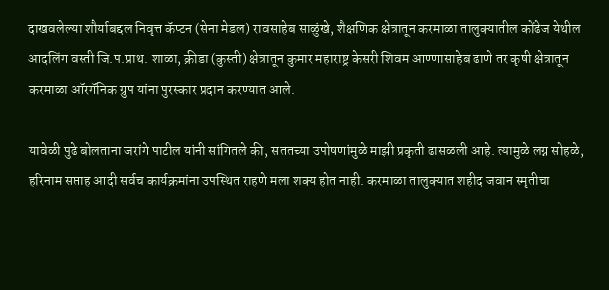दाखवलेल्या शौर्याबद्दल निवृत्त कॅप्टन (सेना मेडल) रावसाहेब साळुंखे, शैक्षणिक क्षेत्रातून करमाळा तालुक्यातील कोंढेज येथील आदलिंग वस्ती जि.प.प्राथ. शाळा, क्रीडा (कुस्ती) क्षेत्रातून कुमार महाराष्ट्र केसरी शिवम आण्णासाहेब ढाणे तर कृषी क्षेत्रातून करमाळा ऑरगॅनिक ग्रुप यांना पुरस्कार प्रदान करण्यात आले.

यावेळी पुढे बोलताना जरांगे पाटील यांनी सांगितले की, सततच्या उपोषणांमुळे माझी प्रकृती ढासळली आहे. त्यामुळे लग्न सोहळे, हरिनाम सप्ताह आदी सर्वच कार्यक्रमांना उपस्थित राहणे मला शक्य होत नाही. करमाळा तालुक्यात शहीद जवान स्मृतीचा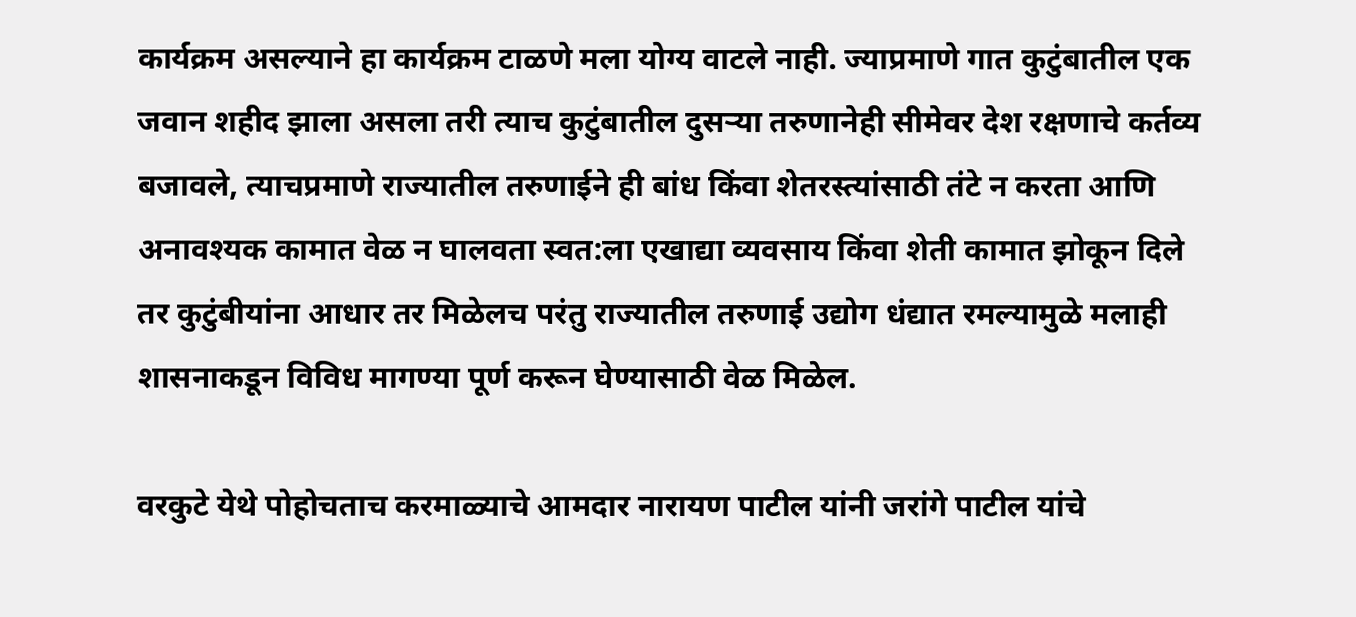कार्यक्रम असल्याने हा कार्यक्रम टाळणे मला योग्य वाटले नाही. ज्याप्रमाणे गात कुटुंबातील एक जवान शहीद झाला असला तरी त्याच कुटुंबातील दुसऱ्या तरुणानेही सीमेवर देश रक्षणाचे कर्तव्य बजावले, त्याचप्रमाणे राज्यातील तरुणाईने ही बांध किंवा शेतरस्त्यांसाठी तंटे न करता आणि अनावश्यक कामात वेळ न घालवता स्वत:ला एखाद्या व्यवसाय किंवा शेती कामात झोकून दिले तर कुटुंबीयांना आधार तर मिळेलच परंतु राज्यातील तरुणाई उद्योग धंद्यात रमल्यामुळे मलाही शासनाकडून विविध मागण्या पूर्ण करून घेण्यासाठी वेळ मिळेल.

वरकुटे येथे पोहोचताच करमाळ्याचे आमदार नारायण पाटील यांनी जरांगे पाटील यांचे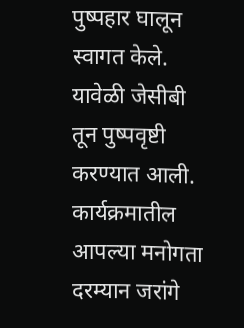पुष्पहार घालून स्वागत केले. यावेळी जेसीबी तून पुष्पवृष्टी करण्यात आली. कार्यक्रमातील आपल्या मनोगता दरम्यान जरांगे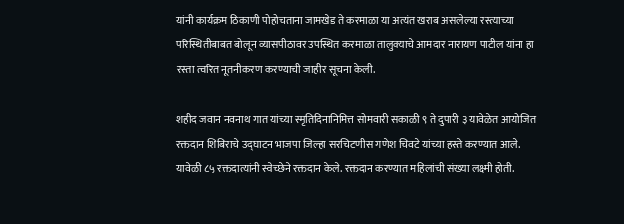यांनी कार्यक्रम ठिकाणी पोहोचताना जामखेड ते करमाळा या अत्यंत खराब असलेल्या रस्त्याच्या परिस्थितीबाबत बोलून व्यासपीठावर उपस्थित करमाळा तालुक्याचे आमदार नारायण पाटील यांना हा रस्ता त्वरित नूतनीकरण करण्याची जाहीर सूचना केली.

शहीद जवान नवनाथ गात यांच्या स्मृतिदिनानिमित्त सोमवारी सकाळी ९ ते दुपारी ३ यावेळेत आयोजित रक्तदान शिबिराचे उद्घाटन भाजपा जिल्हा सरचिटणीस गणेश चिवटे यांच्या हस्ते करण्यात आले. यावेळी ८५ रक्तदात्यांनी स्वेच्छेने रक्तदान केले. रक्तदान करण्यात महिलांची संख्या लक्ष्मी होती.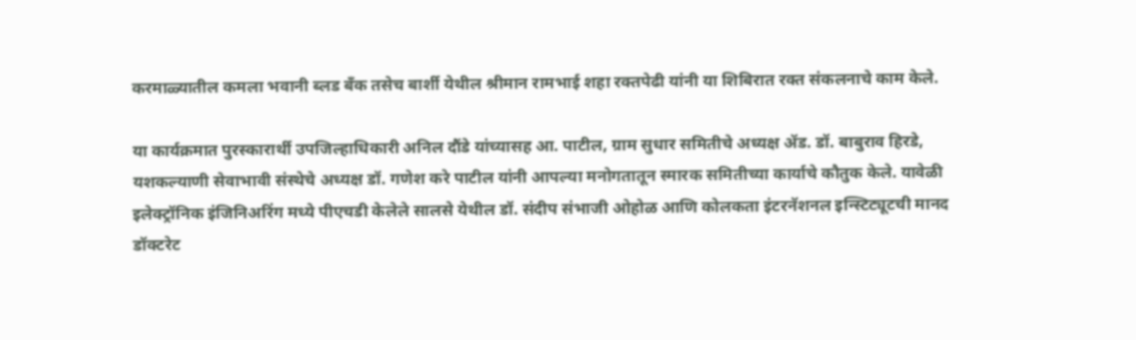करमाळ्यातील कमला भवानी ब्लड बँक तसेच बार्शी येथील श्रीमान रामभाई शहा रक्तपेढी यांनी या शिबिरात रक्त संकलनाचे काम केले.

या कार्यक्रमात पुरस्कारार्थी उपजिल्हाधिकारी अनिल दौंडे यांच्यासह आ. पाटील, ग्राम सुधार समितीचे अध्यक्ष ॲड. डॉ. बाबुराव हिरडे, यशकल्याणी सेवाभावी संस्थेचे अध्यक्ष डॉ. गणेश करे पाटील यांनी आपल्या मनोगतातून स्मारक समितीच्या कार्याचे कौतुक केले. यावेळी इलेक्ट्रॉनिक इंजिनिअरिंग मध्ये पीएचडी केलेले सालसे येथील डॉ. संदीप संभाजी ओहोळ आणि कोलकता इंटरनॅशनल इन्स्टिट्यूटची मानद डॉक्टरेट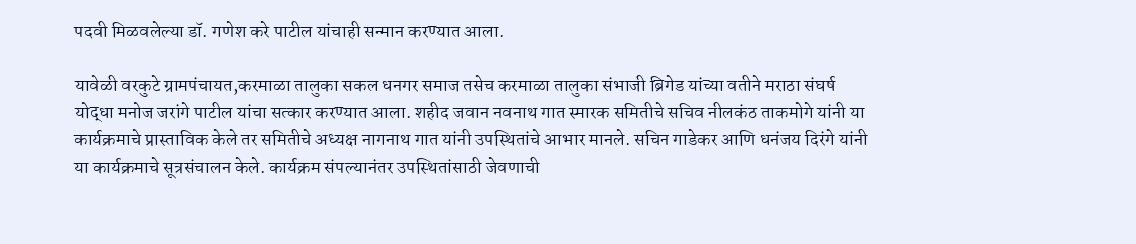पदवी मिळवलेल्या डॉ. गणेश करे पाटील यांचाही सन्मान करण्यात आला.

यावेळी वरकुटे ग्रामपंचायत,करमाळा तालुका सकल धनगर समाज तसेच करमाळा तालुका संभाजी ब्रिगेड यांच्या वतीने मराठा संघर्ष योद्धा मनोज जरांगे पाटील यांचा सत्कार करण्यात आला. शहीद जवान नवनाथ गात स्मारक समितीचे सचिव नीलकंठ ताकमोगे यांनी या कार्यक्रमाचे प्रास्ताविक केले तर समितीचे अध्यक्ष नागनाथ गात यांनी उपस्थितांचे आभार मानले. सचिन गाडेकर आणि धनंजय दिरंगे यांनी या कार्यक्रमाचे सूत्रसंचालन केले. कार्यक्रम संपल्यानंतर उपस्थितांसाठी जेवणाची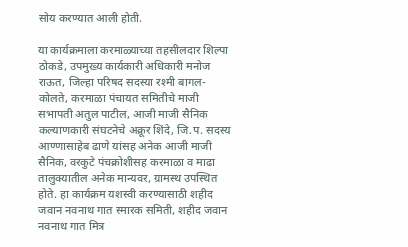सोय करण्यात आली होती.

या कार्यक्रमाला करमाळ्याच्या तहसीलदार शिल्पा ठोकडे, उपमुख्य कार्यकारी अधिकारी मनोज राऊत, जिल्हा परिषद सदस्या रश्मी बागल- कोलते, करमाळा पंचायत समितीचे माजी सभापती अतुल पाटील, आजी माजी सैनिक कल्याणकारी संघटनेचे अक्रूर शिंदे, जि.प. सदस्य आण्णासाहेब ढाणे यांसह अनेक आजी माजी सैनिक, वरकुटे पंचक्रोशीसह करमाळा व माढा तालुक्यातील अनेक मान्यवर, ग्रामस्थ उपस्थित होते. हा कार्यक्रम यशस्वी करण्यासाठी शहीद जवान नवनाथ गात स्मारक समिती, शहीद जवान नवनाथ गात मित्र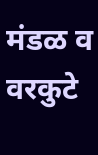मंडळ व वरकुटे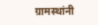ग्रामस्थांनी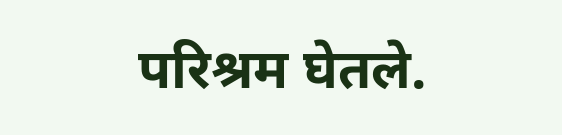परिश्रम घेतले.